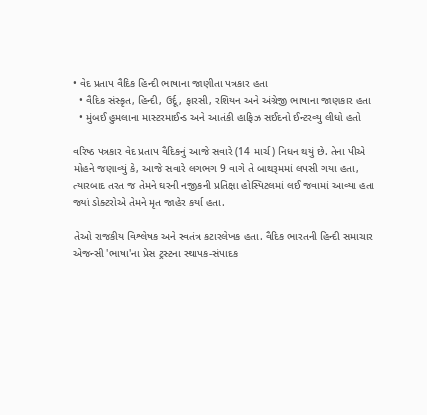• વેદ પ્રતાપ વૈદિક હિન્દી ભાષાના જાણીતા પત્રકાર હતા
  • વૈદિક સંસ્કૃત, હિન્દી, ઉર્દૂ, ફારસી, રશિયન અને અંગ્રેજી ભાષાના જાણકાર હતા
  • મુંબઈ હુમલાના માસ્ટરમાઈન્ડ અને આતંકી હાફિઝ સઈદનો ઈન્ટરવ્યુ લીધો હતો

વરિષ્ઠ પત્રકાર વેદ પ્રતાપ વૈદિકનું આજે સવારે (14 માર્ચ) નિધન થયું છે. તેના પીએ મોહને જણાવ્યું કે, આજે સવારે લગભગ 9 વાગે તે બાથરૂમમાં લપસી ગયા હતા, ત્યારબાદ તરત જ તેમને ઘરની નજીકની પ્રતિક્ષા હોસ્પિટલમાં લઈ જવામાં આવ્યા હતા જ્યાં ડોક્ટરોએ તેમને મૃત જાહેર કર્યા હતા.

તેઓ રાજકીય વિશ્લેષક અને સ્વતંત્ર કટારલેખક હતા. વૈદિક ભારતની હિન્દી સમાચાર એજન્સી 'ભાષા'ના પ્રેસ ટ્રસ્ટના સ્થાપક-સંપાદક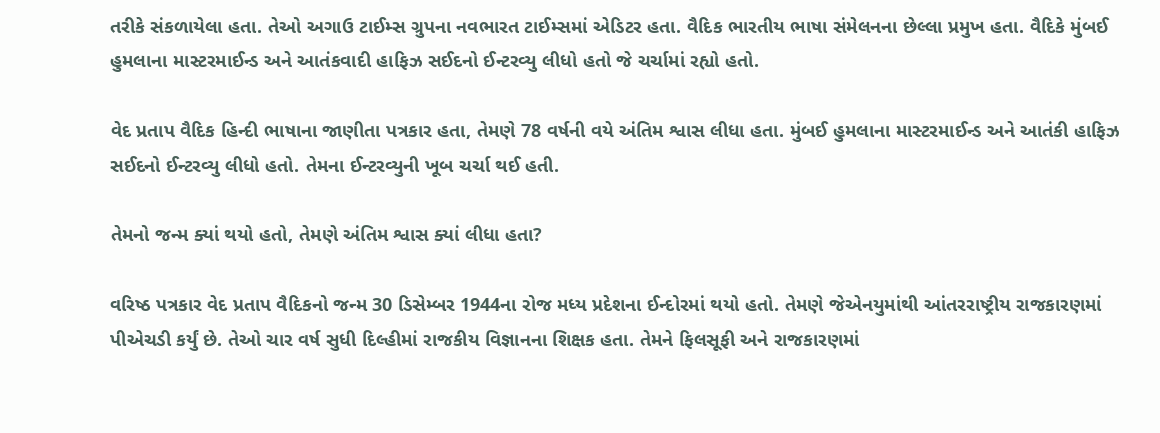તરીકે સંકળાયેલા હતા. તેઓ અગાઉ ટાઈમ્સ ગ્રુપના નવભારત ટાઈમ્સમાં એડિટર હતા. વૈદિક ભારતીય ભાષા સંમેલનના છેલ્લા પ્રમુખ હતા. વૈદિકે મુંબઈ હુમલાના માસ્ટરમાઈન્ડ અને આતંકવાદી હાફિઝ સઈદનો ઈન્ટરવ્યુ લીધો હતો જે ચર્ચામાં રહ્યો હતો.

વેદ પ્રતાપ વૈદિક હિન્દી ભાષાના જાણીતા પત્રકાર હતા, તેમણે 78 વર્ષની વયે અંતિમ શ્વાસ લીધા હતા. મુંબઈ હુમલાના માસ્ટરમાઈન્ડ અને આતંકી હાફિઝ સઈદનો ઈન્ટરવ્યુ લીધો હતો. તેમના ઈન્ટરવ્યુની ખૂબ ચર્ચા થઈ હતી.

તેમનો જન્મ ક્યાં થયો હતો, તેમણે અંતિમ શ્વાસ ક્યાં લીધા હતા?

વરિષ્ઠ પત્રકાર વેદ પ્રતાપ વૈદિકનો જન્મ 30 ડિસેમ્બર 1944ના રોજ મધ્ય પ્રદેશના ઈન્દોરમાં થયો હતો. તેમણે જેએનયુમાંથી આંતરરાષ્ટ્રીય રાજકારણમાં પીએચડી કર્યું છે. તેઓ ચાર વર્ષ સુધી દિલ્હીમાં રાજકીય વિજ્ઞાનના શિક્ષક હતા. તેમને ફિલસૂફી અને રાજકારણમાં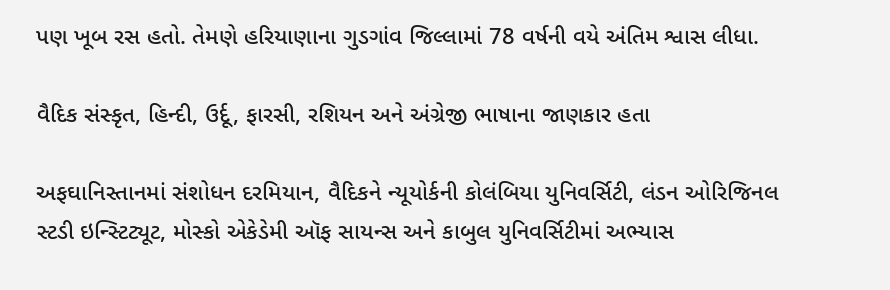પણ ખૂબ રસ હતો. તેમણે હરિયાણાના ગુડગાંવ જિલ્લામાં 78 વર્ષની વયે અંતિમ શ્વાસ લીધા.

વૈદિક સંસ્કૃત, હિન્દી, ઉર્દૂ, ફારસી, રશિયન અને અંગ્રેજી ભાષાના જાણકાર હતા

અફઘાનિસ્તાનમાં સંશોધન દરમિયાન, વૈદિકને ન્યૂયોર્કની કોલંબિયા યુનિવર્સિટી, લંડન ઓરિજિનલ સ્ટડી ઇન્સ્ટિટ્યૂટ, મોસ્કો એકેડેમી ઑફ સાયન્સ અને કાબુલ યુનિવર્સિટીમાં અભ્યાસ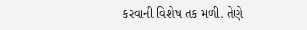કરવાની વિશેષ તક મળી. તેણે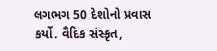લગભગ 50 દેશોનો પ્રવાસ કર્યો. વૈદિક સંસ્કૃત,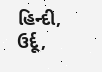હિન્દી, ઉર્દૂ,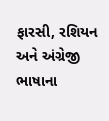ફારસી, રશિયન અને અંગ્રેજી ભાષાના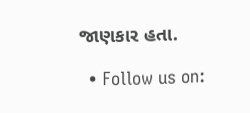જાણકાર હતા.

  • Follow us on: